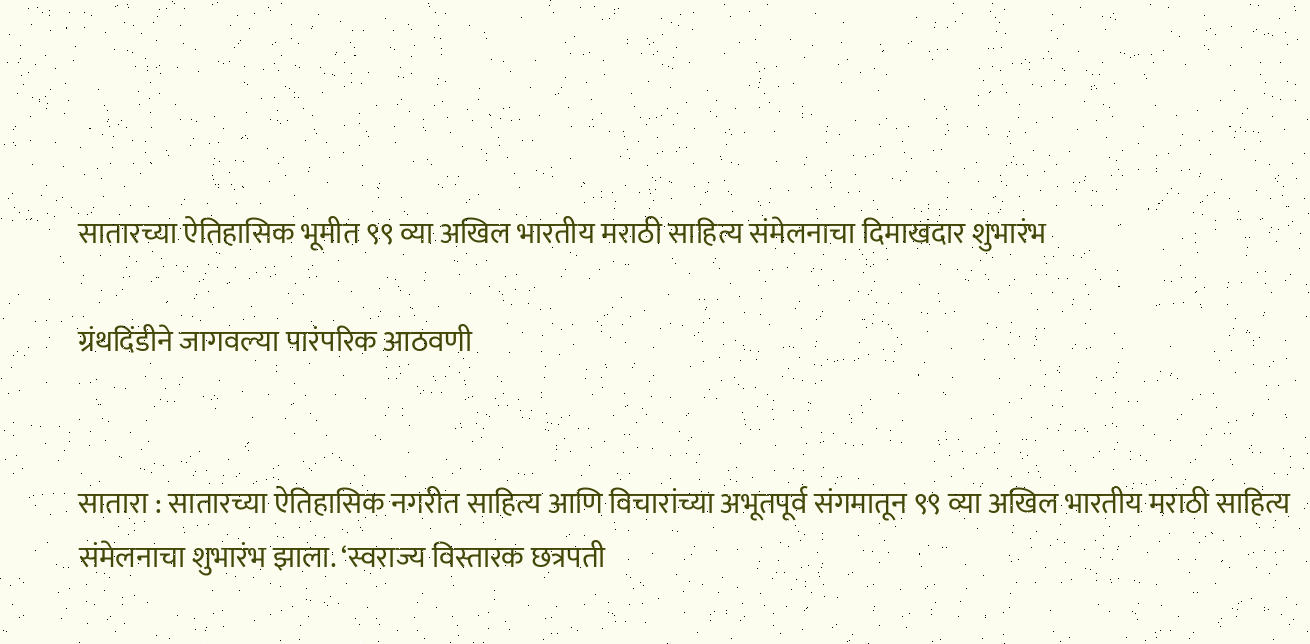सातारच्या ऐतिहासिक भूमीत ९९ व्या अखिल भारतीय मराठी साहित्य संमेलनाचा दिमाखदार शुभारंभ

ग्रंथदिंडीने जागवल्या पारंपरिक आठवणी


सातारा : सातारच्या ऐतिहासिक नगरीत साहित्य आणि विचारांच्या अभूतपूर्व संगमातून ९९ व्या अखिल भारतीय मराठी साहित्य संमेलनाचा शुभारंभ झाला. ‘स्वराज्य विस्तारक छत्रपती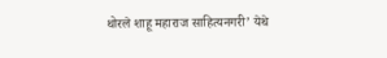थोरले शाहू महाराज साहित्यनगरी’ येथे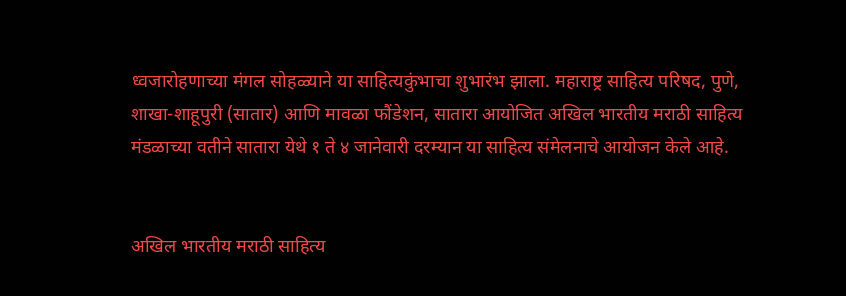ध्वजारोहणाच्या मंगल सोहळ्याने या साहित्यकुंभाचा शुभारंभ झाला. महाराष्ट्र साहित्य परिषद, पुणे, शाखा-शाहूपुरी (सातार) आणि मावळा फौंडेशन, सातारा आयोजित अखिल भारतीय मराठी साहित्य मंडळाच्या वतीने सातारा येथे १ ते ४ जानेवारी दरम्यान या साहित्य संमेलनाचे आयोजन केले आहे.


अखिल भारतीय मराठी साहित्य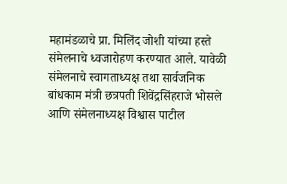महामंडळाचे प्रा. मिलिंद जोशी यांच्या हस्ते संमेलनाचे ध्वजारोहण करण्यात आले. यावेळी संमेलनाचे स्वागताध्यक्ष तथा सार्वजनिक बांधकाम मंत्री छत्रपती शिवेंद्रसिंहराजे भोसले आणि संमेलनाध्यक्ष विश्वास पाटील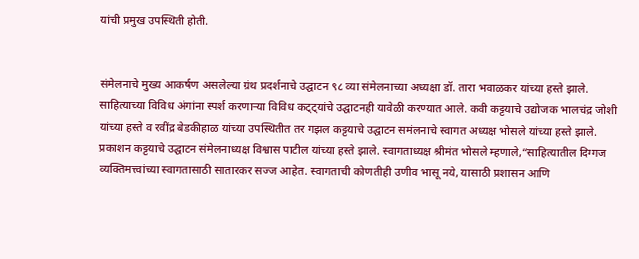यांची प्रमुख उपस्थिती होती.


संमेलनाचे मुख्य आकर्षण असलेल्या ग्रंथ प्रदर्शनाचे उद्घाटन ९८ व्या संमेलनाच्या अध्यक्षा डॉ. तारा भवाळकर यांच्या हस्ते झाले. साहित्याच्या विविध अंगांना स्पर्श करणाऱ्या विविध कट्ट्यांचे उद्घाटनही यावेळी करण्यात आले. कवी कट्टयाचे उद्योजक भालचंद्र जोशी यांच्या हस्ते व रवींद्र बेडकीहाळ यांच्या उपस्थितीत तर गझल कट्टयाचे उद्घाटन समंलनाचे स्वागत अध्यक्ष भोसले यांच्या हस्ते झाले. प्रकाशन कट्टयाचे उद्घाटन संमेलनाध्यक्ष विश्वास पाटील यांच्या हस्ते झाले. स्वागताध्यक्ष श्रीमंत भोसले म्हणाले,“साहित्यातील दिग्गज व्यक्तिमत्त्वांच्या स्वागतासाठी सातारकर सज्ज आहेत. स्वागताची कोणतीही उणीव भासू नये, यासाठी प्रशासन आणि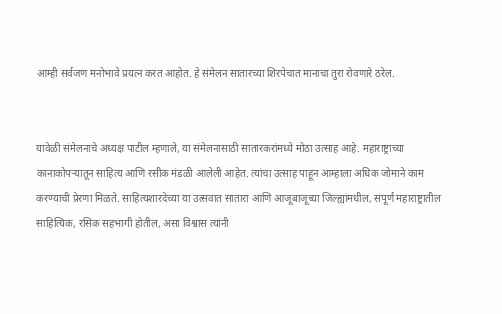आम्ही सर्वजण मनोभावे प्रयत्न करत आहोत. हे संमेलन सातारच्या शिरपेचात मानाचा तुरा रोवणारे ठरेल.


यावेळी संमेलनाचे अध्यक्ष पाटील म्हणाले, या संमेलनासाठी सातारकरांमध्ये मोठा उत्साह आहे. महाराष्ट्राच्या कानाकोपऱ्यातून साहित्य आणि रसीक मंडळी आलेली आहेत. त्यांचा उत्साह पाहून आम्हाला अधिक जोमाने काम करण्याची प्रेरणा मिळते. साहित्यशारदेच्या या उत्सवात सातारा आणि आजूबाजूच्या जिल्ह्यांमधील, संपूर्ण महाराष्ट्रातील साहित्यिक, रसिक सहभागी होतील, असा विश्वास त्यांनी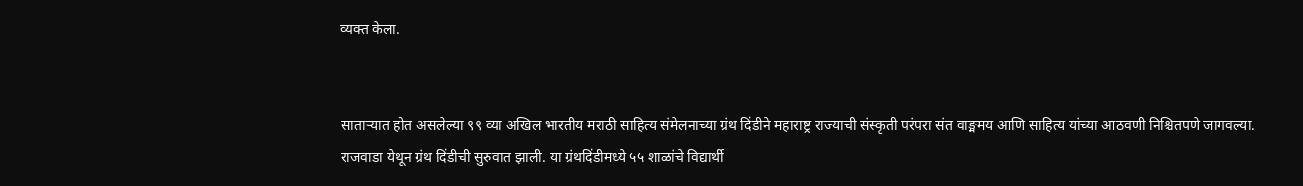व्यक्त केला.


साताऱ्यात होत असलेल्या ९९ व्या अखिल भारतीय मराठी साहित्य संमेलनाच्या ग्रंथ दिंडीने महाराष्ट्र राज्याची संस्कृती परंपरा संत वाङ्ममय आणि साहित्य यांच्या आठवणी निश्चितपणे जागवल्या. राजवाडा येथून ग्रंथ दिंडीची सुरुवात झाली. या ग्रंथदिंडीमध्ये ५५ शाळांचे विद्यार्थी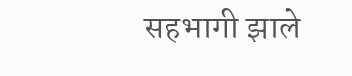सहभागी झाले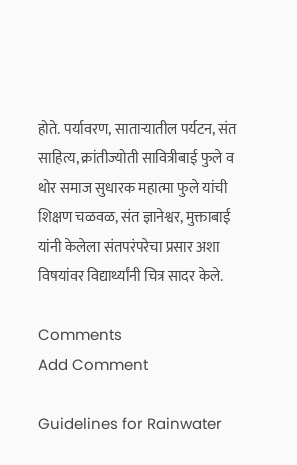होते. पर्यावरण, साताऱ्यातील पर्यटन, संत साहित्य, क्रांतीज्योती सावित्रीबाई फुले व थोर समाज सुधारक महात्मा फुले यांची शिक्षण चळवळ, संत ज्ञानेश्वर, मुक्ताबाई यांनी केलेला संतपरंपरेचा प्रसार अशा विषयांवर विद्यार्थ्यांनी चित्र सादर केले.

Comments
Add Comment

Guidelines for Rainwater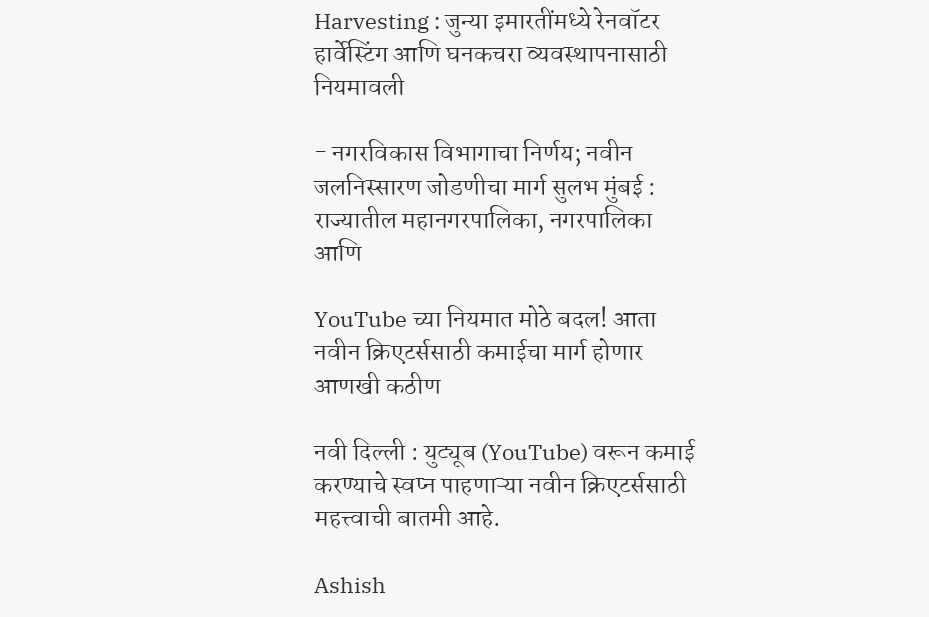Harvesting : जुन्या इमारतींमध्ये रेनवॉटर हार्वेस्टिंग आणि घनकचरा व्यवस्थापनासाठी नियमावली

- नगरविकास विभागाचा निर्णय; नवीन जलनिस्सारण जोडणीचा मार्ग सुलभ मुंबई : राज्यातील महानगरपालिका, नगरपालिका आणि

YouTube च्या नियमात मोठे बदल! आता नवीन क्रिएटर्ससाठी कमाईचा मार्ग होणार आणखी कठीण

नवी दिल्ली : युट्यूब (YouTube) वरून कमाई करण्याचे स्वप्न पाहणाऱ्या नवीन क्रिएटर्ससाठी महत्त्वाची बातमी आहे.

Ashish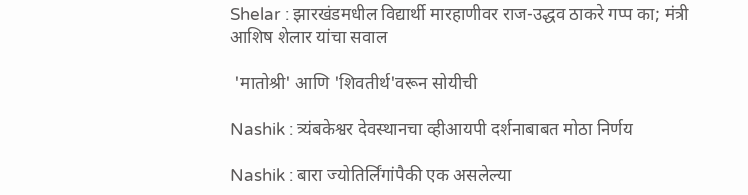Shelar : झारखंडमधील विद्यार्थी मारहाणीवर राज-उद्धव ठाकरे गप्प का; मंत्री आशिष शेलार यांचा सवाल

 'मातोश्री' आणि 'शिवतीर्थ'वरून सोयीची

Nashik : त्र्यंबकेश्वर देवस्थानचा व्हीआयपी दर्शनाबाबत मोठा निर्णय

Nashik : बारा ज्योतिर्लिंगांपैकी एक असलेल्या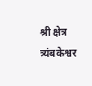श्री क्षेत्र त्र्यंबकेश्वर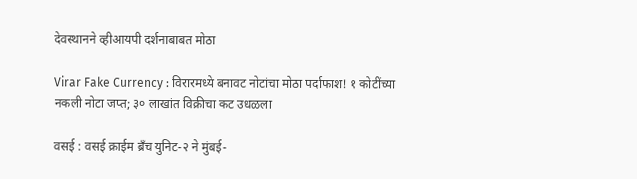देवस्थानने व्हीआयपी दर्शनाबाबत मोठा

Virar Fake Currency : विरारमध्ये बनावट नोटांचा मोठा पर्दाफाश! १ कोटींच्या नकली नोटा जप्त; ३० लाखांत विक्रीचा कट उधळला

वसई : वसई क्राईम ब्रँच युनिट-२ ने मुंबई-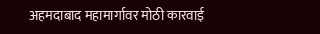अहमदाबाद महामार्गावर मोठी कारवाई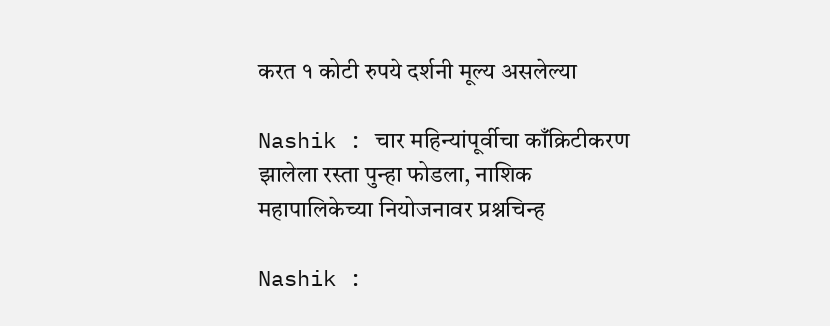करत १ कोटी रुपये दर्शनी मूल्य असलेल्या

Nashik : चार महिन्यांपूर्वीचा काँक्रिटीकरण झालेला रस्ता पुन्हा फोडला, नाशिक महापालिकेच्या नियोजनावर प्रश्नचिन्ह

Nashik :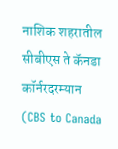नाशिक शहरातील सीबीएस ते कॅनडा कॉर्नरदरम्यान (CBS to Canada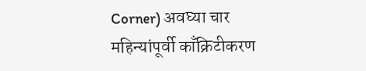Corner) अवघ्या चार महिन्यांपूर्वी काँक्रिटीकरण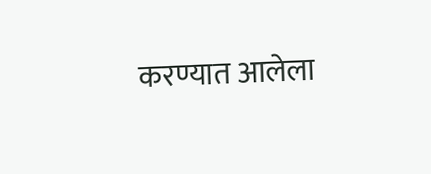करण्यात आलेला